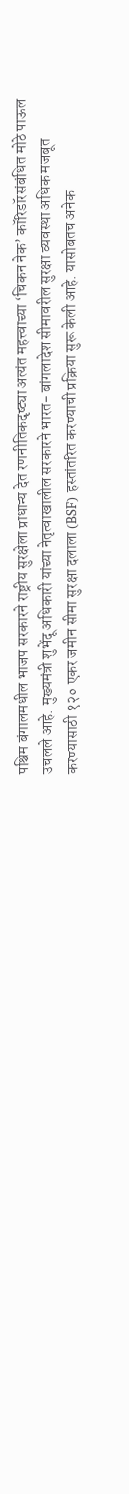पश्चिम बंगालमधील भाजप सरकारने राष्ट्रीय सुरक्षेला प्राधान्य देत रणनीतिकदृष्ट्या अत्यंत महत्त्वाच्या ‘चिकन नेक’ कॉरिडॉरसंबंधित मोठे पाऊल उचलले आहे. मुख्यमंत्री शुभेंदू अधिकारी यांच्या नेतृत्वाखालील सरकारने भारत- बांगलादेश सीमावरील सुरक्षा व्यवस्था अधिक मजबूत करण्यासाठी १२० एकर जमीन सीमा सुरक्षा दलाला (BSF) हस्तांतरित करण्याची प्रक्रिया सुरू केली आहे. यासोबतच अनेक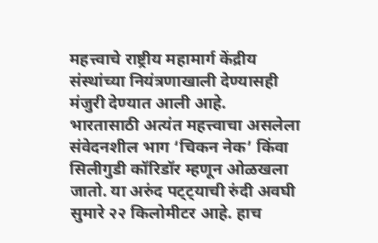महत्त्वाचे राष्ट्रीय महामार्ग केंद्रीय संस्थांच्या नियंत्रणाखाली देण्यासही मंजुरी देण्यात आली आहे.
भारतासाठी अत्यंत महत्त्वाचा असलेला संवेदनशील भाग ‘चिकन नेक’ किंवा सिलीगुडी कॉरिडॉर म्हणून ओळखला जातो. या अरुंद पट्ट्याची रुंदी अवघी सुमारे २२ किलोमीटर आहे. हाच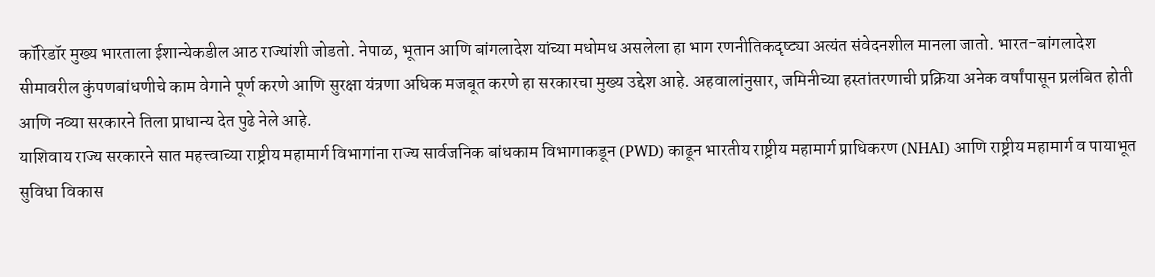कॉरिडॉर मुख्य भारताला ईशान्येकडील आठ राज्यांशी जोडतो. नेपाळ, भूतान आणि बांगलादेश यांच्या मधोमध असलेला हा भाग रणनीतिकदृष्ट्या अत्यंत संवेदनशील मानला जातो. भारत-बांगलादेश सीमावरील कुंपणबांधणीचे काम वेगाने पूर्ण करणे आणि सुरक्षा यंत्रणा अधिक मजबूत करणे हा सरकारचा मुख्य उद्देश आहे. अहवालांनुसार, जमिनीच्या हस्तांतरणाची प्रक्रिया अनेक वर्षांपासून प्रलंबित होती आणि नव्या सरकारने तिला प्राधान्य देत पुढे नेले आहे.
याशिवाय राज्य सरकारने सात महत्त्वाच्या राष्ट्रीय महामार्ग विभागांना राज्य सार्वजनिक बांधकाम विभागाकडून (PWD) काढून भारतीय राष्ट्रीय महामार्ग प्राधिकरण (NHAI) आणि राष्ट्रीय महामार्ग व पायाभूत सुविधा विकास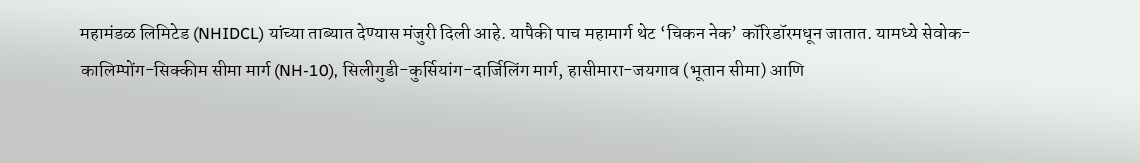महामंडळ लिमिटेड (NHIDCL) यांच्या ताब्यात देण्यास मंजुरी दिली आहे. यापैकी पाच महामार्ग थेट ‘चिकन नेक’ कॉरिडॉरमधून जातात. यामध्ये सेवोक-कालिम्पोंग-सिक्कीम सीमा मार्ग (NH-10), सिलीगुडी-कुर्सियांग-दार्जिलिंग मार्ग, हासीमारा-जयगाव (भूतान सीमा) आणि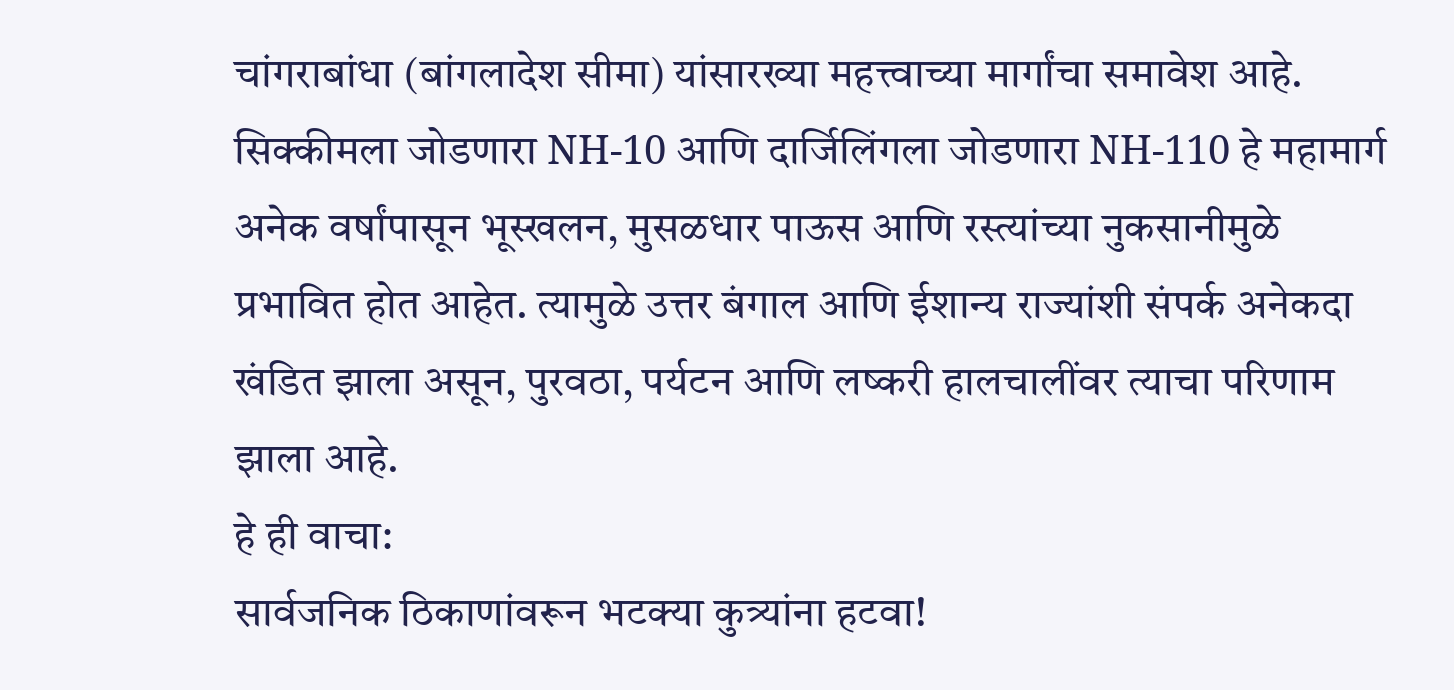चांगराबांधा (बांगलादेश सीमा) यांसारख्या महत्त्वाच्या मार्गांचा समावेश आहे. सिक्कीमला जोडणारा NH-10 आणि दार्जिलिंगला जोडणारा NH-110 हे महामार्ग अनेक वर्षांपासून भूस्खलन, मुसळधार पाऊस आणि रस्त्यांच्या नुकसानीमुळे प्रभावित होत आहेत. त्यामुळे उत्तर बंगाल आणि ईशान्य राज्यांशी संपर्क अनेकदा खंडित झाला असून, पुरवठा, पर्यटन आणि लष्करी हालचालींवर त्याचा परिणाम झाला आहे.
हे ही वाचा:
सार्वजनिक ठिकाणांवरून भटक्या कुत्र्यांना हटवा!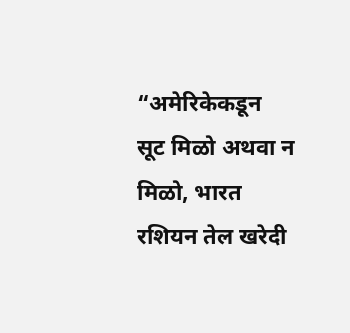“अमेरिकेकडून सूट मिळो अथवा न मिळो, भारत रशियन तेल खरेदी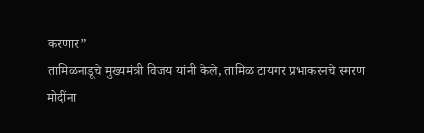करणार”
तामिळनाडूचे मुख्यमंत्री विजय यांनी केले, तामिळ टायगर प्रभाकरनचे स्मरण
मोदींना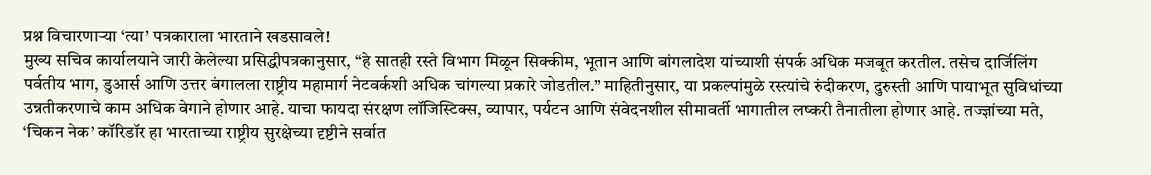प्रश्न विचारणाऱ्या ‘त्या’ पत्रकाराला भारताने खडसावले!
मुख्य सचिव कार्यालयाने जारी केलेल्या प्रसिद्धीपत्रकानुसार, “हे सातही रस्ते विभाग मिळून सिक्कीम, भूतान आणि बांगलादेश यांच्याशी संपर्क अधिक मजबूत करतील. तसेच दार्जिलिंग पर्वतीय भाग, डुआर्स आणि उत्तर बंगालला राष्ट्रीय महामार्ग नेटवर्कशी अधिक चांगल्या प्रकारे जोडतील.” माहितीनुसार, या प्रकल्पांमुळे रस्त्यांचे रुंदीकरण, दुरुस्ती आणि पायाभूत सुविधांच्या उन्नतीकरणाचे काम अधिक वेगाने होणार आहे. याचा फायदा संरक्षण लॉजिस्टिक्स, व्यापार, पर्यटन आणि संवेदनशील सीमावर्ती भागातील लष्करी तैनातीला होणार आहे. तज्ज्ञांच्या मते, ‘चिकन नेक’ कॉरिडॉर हा भारताच्या राष्ट्रीय सुरक्षेच्या दृष्टीने सर्वात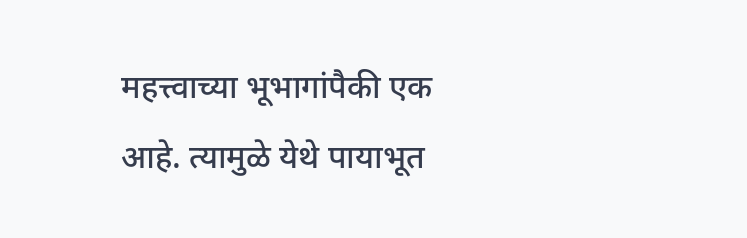महत्त्वाच्या भूभागांपैकी एक आहे. त्यामुळे येथे पायाभूत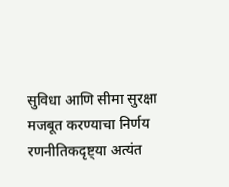सुविधा आणि सीमा सुरक्षा मजबूत करण्याचा निर्णय रणनीतिकदृष्ट्या अत्यंत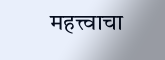महत्त्वाचा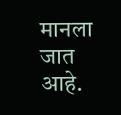मानला जात आहे.